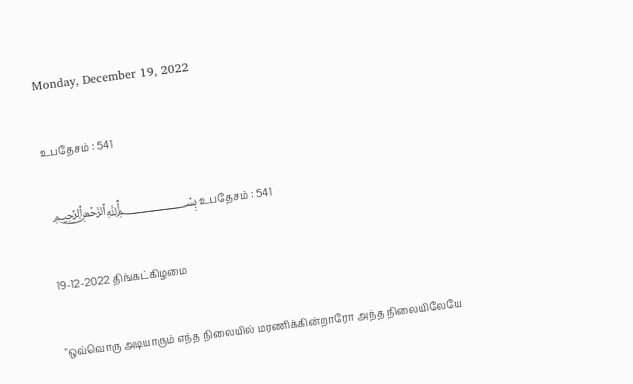Monday, December 19, 2022

உபதேசம் : 541

 ﷽ உபதேசம் : 541

19-12-2022 திங்கட்கிழமை

"ஒவ்வொரு அடியாரும் எந்த நிலையில் மரணிக்கின்றாரோ அந்த நிலையிலேயே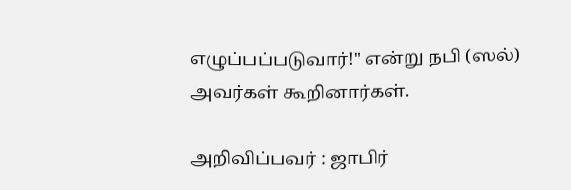எழுப்பப்படுவார்!" என்று நபி (ஸல்) அவர்கள் கூறினார்கள்.

அறிவிப்பவர் : ஜாபிர்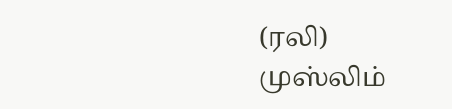(ரலி) முஸ்லிம்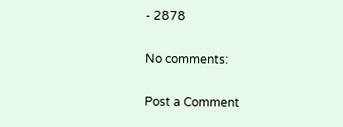- 2878

No comments:

Post a Comment